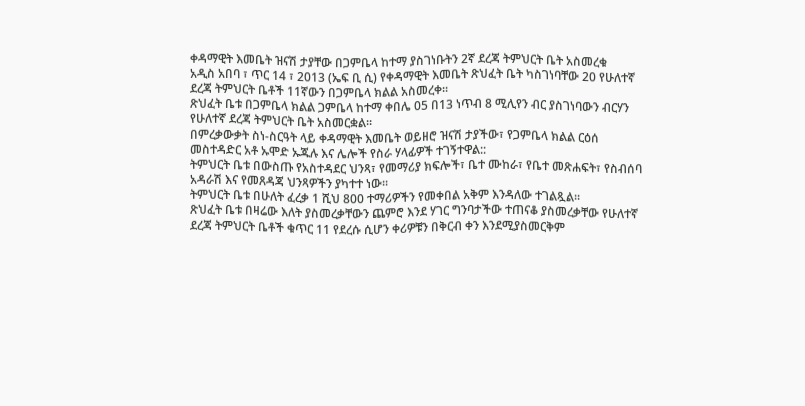ቀዳማዊት እመቤት ዝናሽ ታያቸው በጋምቤላ ከተማ ያስገነቡትን 2ኛ ደረጃ ትምህርት ቤት አስመረቁ
አዲስ አበባ ፣ ጥር 14 ፣ 2013 (ኤፍ ቢ ሲ) የቀዳማዊት እመቤት ጽህፈት ቤት ካስገነባቸው 20 የሁለተኛ ደረጃ ትምህርት ቤቶች 11ኛውን በጋምቤላ ክልል አስመረቀ፡፡
ጽህፈት ቤቱ በጋምቤላ ክልል ጋምቤላ ከተማ ቀበሌ 05 በ13 ነጥብ 8 ሚሊየን ብር ያስገነባውን ብርሃን የሁለተኛ ደረጃ ትምህርት ቤት አስመርቋል፡፡
በምረቃውቃት ስነ-ስርዓት ላይ ቀዳማዊት እመቤት ወይዘሮ ዝናሽ ታያችው፣ የጋምቤላ ክልል ርዕሰ መስተዳድር አቶ ኡሞድ ኡጁሉ እና ሌሎች የስራ ሃላፊዎች ተገኝተዋል::
ትምህርት ቤቱ በውስጡ የአስተዳደር ህንጻ፣ የመማሪያ ክፍሎች፣ ቤተ ሙከራ፣ የቤተ መጽሐፍት፣ የስብሰባ አዳራሽ እና የመጸዳጃ ህንጻዎችን ያካተተ ነው፡፡
ትምህርት ቤቱ በሁለት ፈረቃ 1 ሺህ 800 ተማሪዎችን የመቀበል አቅም እንዳለው ተገልጿል፡፡
ጽህፈት ቤቱ በዛሬው እለት ያስመረቃቸውን ጨምሮ እንደ ሃገር ግንባታችው ተጠናቆ ያስመረቃቸው የሁለተኛ ደረጃ ትምህርት ቤቶች ቁጥር 11 የደረሱ ሲሆን ቀሪዎቹን በቅርብ ቀን እንደሚያስመርቅም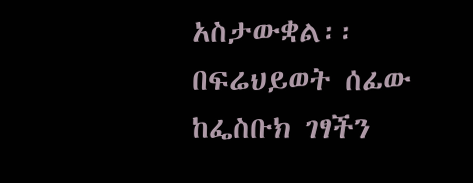አስታውቋል፡፡
በፍሬህይወት ሰፊው
ከፌስቡክ ገፃችን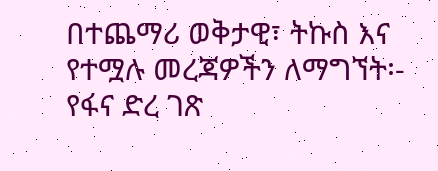በተጨማሪ ወቅታዊ፣ ትኩስ እና የተሟሉ መረጃዎችን ለማግኘት፡-
የፋና ድረ ገጽ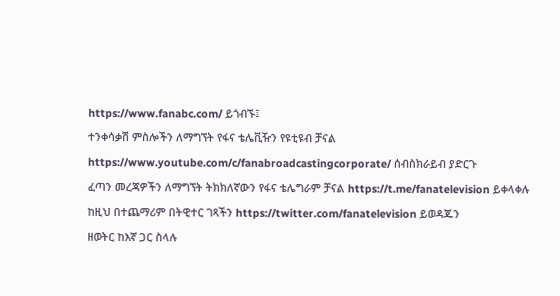https://www.fanabc.com/ ይጎብኙ፤
ተንቀሳቃሽ ምስሎችን ለማግኘት የፋና ቴሌቪዥን የዩቲዩብ ቻናል https://www.youtube.com/c/fanabroadcastingcorporate/ ሰብስክራይብ ያድርጉ
ፈጣን መረጃዎችን ለማግኘት ትክክለኛውን የፋና ቴሌግራም ቻናል https://t.me/fanatelevision ይቀላቀሉ
ከዚህ በተጨማሪም በትዊተር ገጻችን https://twitter.com/fanatelevision ይወዳጁን
ዘወትር ከእኛ ጋር ስላሉ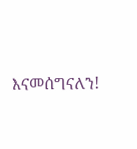እናመሰግናለን!